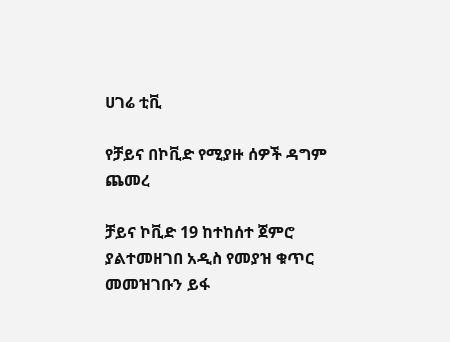ሀገሬ ቲቪ

የቻይና በኮቪድ የሚያዙ ሰዎች ዳግም ጨመረ

ቻይና ኮቪድ 19 ከተከሰተ ጀምሮ ያልተመዘገበ አዲስ የመያዝ ቁጥር መመዝገቡን ይፋ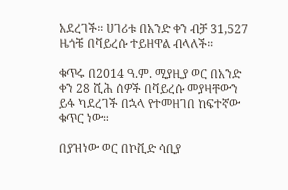አደረገች። ሀገሪቱ በአንድ ቀን ብቻ 31,527 ዜጎቼ በቫይረሱ ተይዘዋል ብላለች።

ቁጥሩ በ2014 ዓ.ም. ሚያዚያ ወር በአንድ ቀን 28 ሺሕ ሰዎች በቫይረሱ መያዛቸውን ይፋ ካደረገች በኋላ የተመዘገበ ከፍተኛው ቁጥር ነው።

በያዝነው ወር በኮቪድ ሳቢያ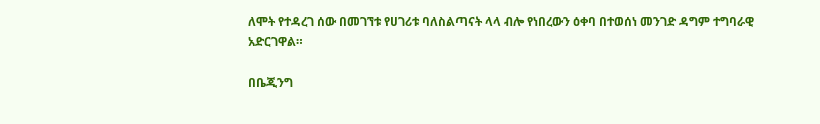ለሞት የተዳረገ ሰው በመገኘቱ የሀገሪቱ ባለስልጣናት ላላ ብሎ የነበረውን ዕቀባ በተወሰነ መንገድ ዳግም ተግባራዊ አድርገዋል።

በቤጂንግ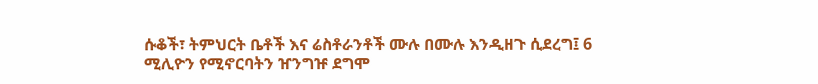ሱቆች፣ ትምህርት ቤቶች እና ሬስቶራንቶች ሙሉ በሙሉ እንዲዘጉ ሲደረግ፤ 6 ሚሊዮን የሚኖርባትን ዠንግዡ ደግሞ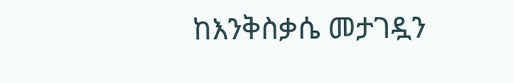ከእንቅስቃሴ መታገዷን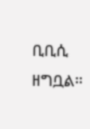ቢቢሲ ዘግቧል።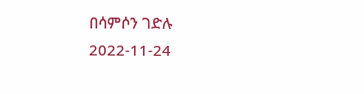በሳምሶን ገድሉ
2022-11-24